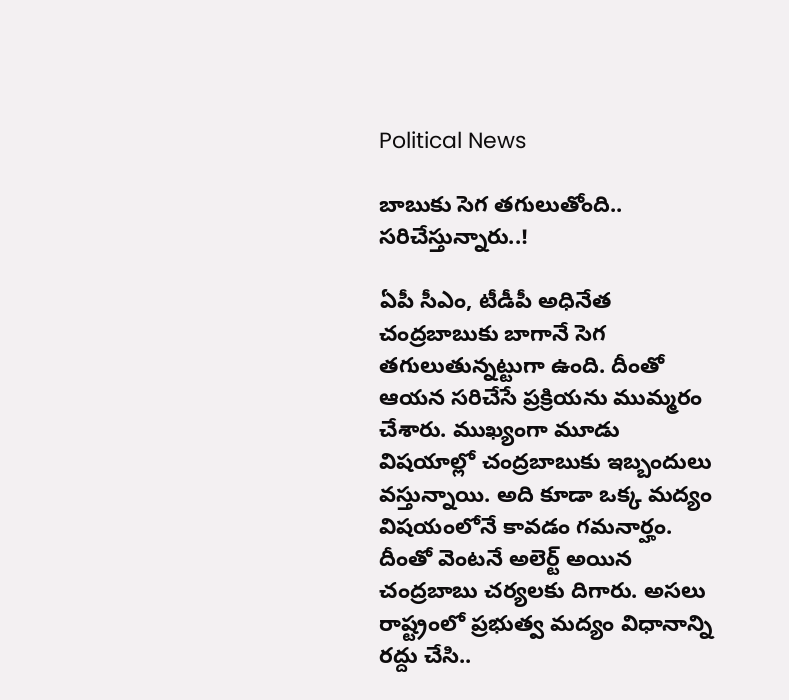Political News

బాబుకు సెగ త‌గులుతోంది.. స‌రిచేస్తున్నారు..!

ఏపీ సీఎం, టీడీపీ అధినేత చంద్ర‌బాబుకు బాగానే సెగ త‌గులుతున్న‌ట్టుగా ఉంది. దీంతో ఆయ‌న స‌రిచేసే ప్ర‌క్రియ‌ను ముమ్మ‌రం చేశారు. ముఖ్యంగా మూడు విష‌యాల్లో చంద్ర‌బాబుకు ఇబ్బందులు వ‌స్తున్నాయి. అది కూడా ఒక్క మ‌ద్యం విష‌యంలోనే కావ‌డం గ‌మ‌నార్హం. దీంతో వెంట‌నే అలెర్ట్ అయిన చంద్ర‌బాబు చ‌ర్య‌ల‌కు దిగారు. అస‌లు రాష్ట్రంలో ప్ర‌భుత్వ మ‌ద్యం విధానాన్ని ర‌ద్దు చేసి..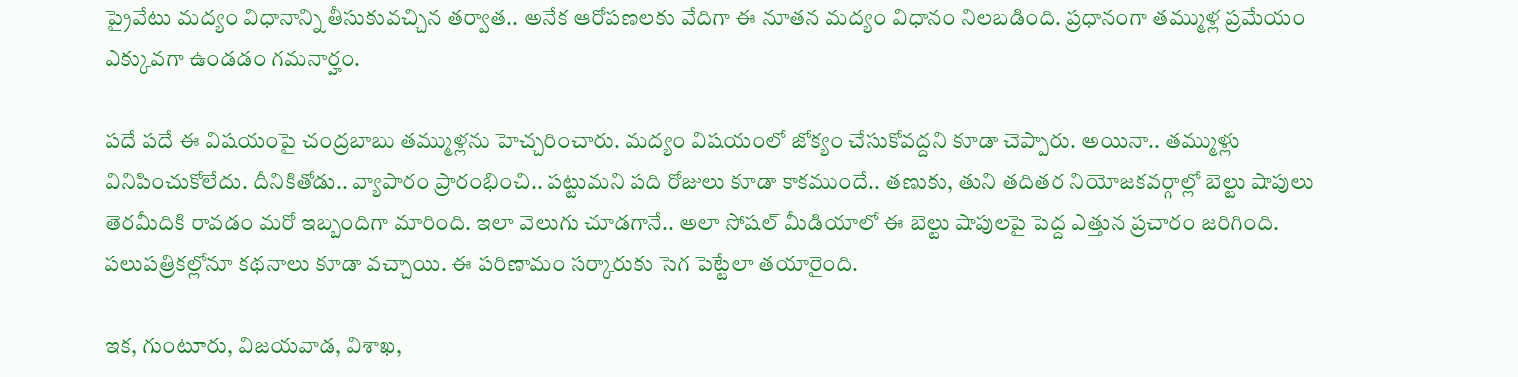ప్రైవేటు మ‌ద్యం విధానాన్ని తీసుకువ‌చ్చిన త‌ర్వాత‌.. అనేక ఆరోప‌ణ‌ల‌కు వేదిగా ఈ నూత‌న మ‌ద్యం విధానం నిల‌బ‌డింది. ప్ర‌ధానంగా త‌మ్ముళ్ల ప్ర‌మేయం ఎక్కువ‌గా ఉండ‌డం గ‌మ‌నార్హం.

ప‌దే ప‌దే ఈ విష‌యంపై చంద్ర‌బాబు త‌మ్ముళ్ల‌ను హెచ్చ‌రించారు. మ‌ద్యం విష‌యంలో జోక్యం చేసుకోవ‌ద్ద‌ని కూడా చెప్పారు. అయినా.. త‌మ్ముళ్లు వినిపించుకోలేదు. దీనికితోడు.. వ్యాపారం ప్రారంభించి.. ప‌ట్టుమ‌ని ప‌ది రోజులు కూడా కాక‌ముందే.. త‌ణుకు, తుని త‌దితర నియోజ‌క‌వ‌ర్గాల్లో బెల్టు షాపులు తెర‌మీదికి రావ‌డం మ‌రో ఇబ్బందిగా మారింది. ఇలా వెలుగు చూడ‌గానే.. అలా సోష‌ల్ మీడియాలో ఈ బెల్టు షాపుల‌పై పెద్ద ఎత్తున ప్ర‌చారం జ‌రిగింది. ప‌లుప‌త్రిక‌ల్లోనూ క‌థ‌నాలు కూడా వ‌చ్చాయి. ఈ ప‌రిణామం స‌ర్కారుకు సెగ పెట్టేలా త‌యారైంది.

ఇక‌, గుంటూరు, విజ‌య‌వాడ‌, విశాఖ‌,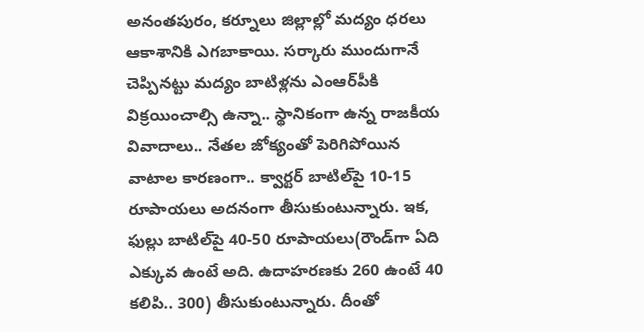అనంత‌పురం, క‌ర్నూలు జిల్లాల్లో మ‌ద్యం ధ‌ర‌లు ఆకాశానికి ఎగ‌బాకాయి. స‌ర్కారు ముందుగానే చెప్పిన‌ట్టు మ‌ద్యం బాటిళ్ల‌ను ఎంఆర్‌పీకి విక్ర‌యించాల్సి ఉన్నా.. స్థానికంగా ఉన్న రాజ‌కీయ వివాదాలు.. నేత‌ల జోక్యంతో పెరిగిపోయిన వాటాల కార‌ణంగా.. క్వార్ట‌ర్ బాటిల్‌పై 10-15 రూపాయ‌లు అద‌నంగా తీసుకుంటున్నారు. ఇక‌, ఫుల్లు బాటిల్‌పై 40-50 రూపాయ‌లు(రౌండ్‌గా ఏది ఎక్కువ ఉంటే అది. ఉదాహ‌ర‌ణ‌కు 260 ఉంటే 40 క‌లిపి.. 300) తీసుకుంటున్నారు. దీంతో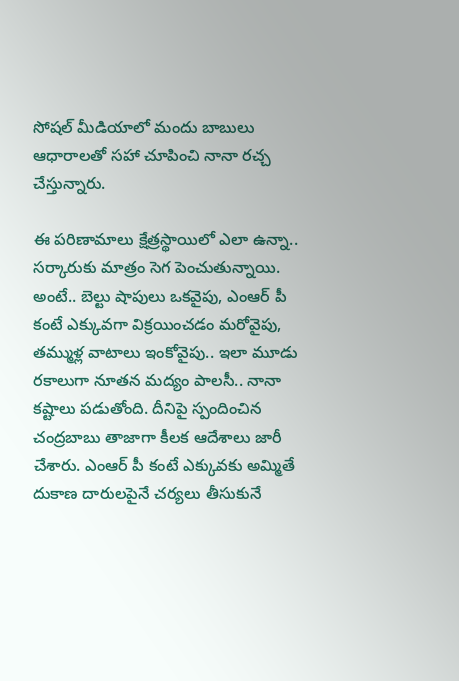సోష‌ల్ మీడియాలో మందు బాబులు ఆధారాల‌తో స‌హా చూపించి నానా ర‌చ్చ చేస్తున్నారు.

ఈ ప‌రిణామాలు క్షేత్ర‌స్థాయిలో ఎలా ఉన్నా.. స‌ర్కారుకు మాత్రం సెగ పెంచుతున్నాయి. అంటే.. బెల్టు షాపులు ఒక‌వైపు, ఎంఆర్ పీ కంటే ఎక్కువ‌గా విక్ర‌యించ‌డం మ‌రోవైపు, త‌మ్ముళ్ల వాటాలు ఇంకోవైపు.. ఇలా మూడు ర‌కాలుగా నూత‌న మ‌ద్యం పాల‌సీ.. నానా క‌ష్టాలు ప‌డుతోంది. దీనిపై స్పందించిన చంద్ర‌బాబు తాజాగా కీల‌క ఆదేశాలు జారీ చేశారు. ఎంఆర్ పీ కంటే ఎక్కువ‌కు అమ్మితే దుకాణ దారుల‌పైనే చ‌ర్య‌లు తీసుకునే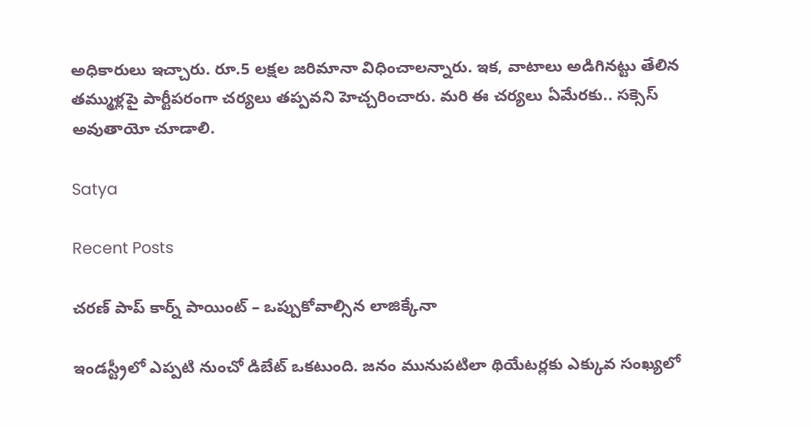అధికారులు ఇచ్చారు. రూ.5 ల‌క్ష‌ల జ‌రిమానా విధించాల‌న్నారు. ఇక‌, వాటాలు అడిగిన‌ట్టు తేలిన త‌మ్ముళ్ల‌పై పార్టీప‌రంగా చ‌ర్య‌లు త‌ప్ప‌వ‌ని హెచ్చ‌రించారు. మ‌రి ఈ చ‌ర్య‌లు ఏమేర‌కు.. స‌క్సెస్ అవుతాయో చూడాలి.

Satya

Recent Posts

చరణ్ పాప్ కార్న్ పాయింట్ – ఒప్పుకోవాల్సిన లాజిక్కేనా

ఇండస్ట్రీలో ఎప్పటి నుంచో డిబేట్ ఒకటుంది. జనం మునుపటిలా థియేటర్లకు ఎక్కువ సంఖ్యలో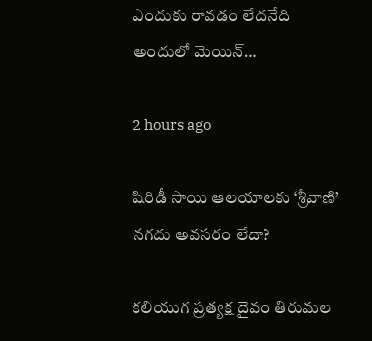ఎందుకు రావడం లేదనేది అందులో మెయిన్…

2 hours ago

షిరిడీ సాయి ఆలయాలకు ‘శ్రీవాణి’ నగదు అవసరం లేదా?

కలియుగ ప్రత్యక్ష దైవం తిరుమల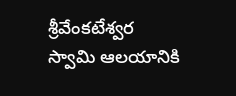శ్రీవేంకటేశ్వర స్వామి ఆలయానికి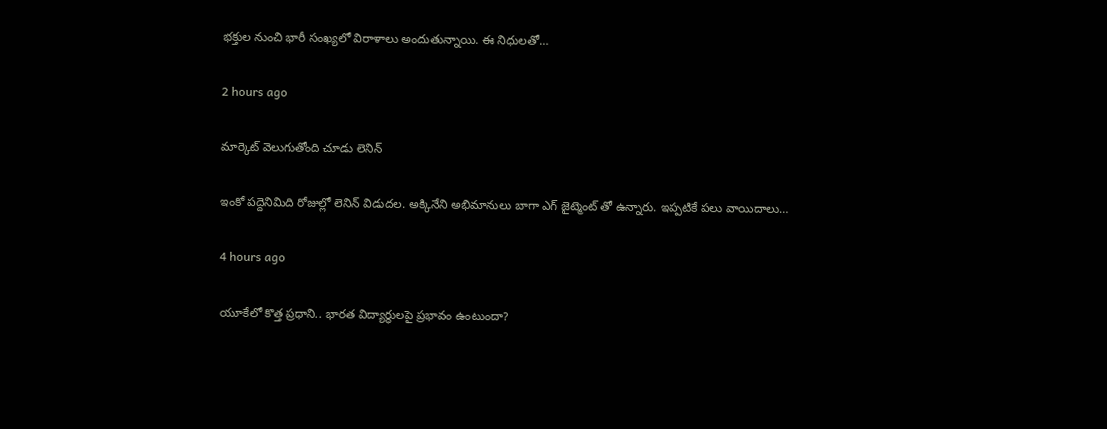భక్తుల నుంచి భారీ సంఖ్యలో విరాళాలు అందుతున్నాయి. ఈ నిధులతో…

2 hours ago

మార్కెట్ వెలుగుతోంది చూడు లెనిన్

ఇంకో పద్దెనిమిది రోజుల్లో లెనిన్ విడుదల. అక్కినేని అభిమానులు బాగా ఎగ్ జైట్మెంట్ తో ఉన్నారు. ఇప్పటికే పలు వాయిదాలు…

4 hours ago

యూకేలో కొత్త ప్రధాని.. భారత విద్యార్థులపై ప్రభావం ఉంటుందా?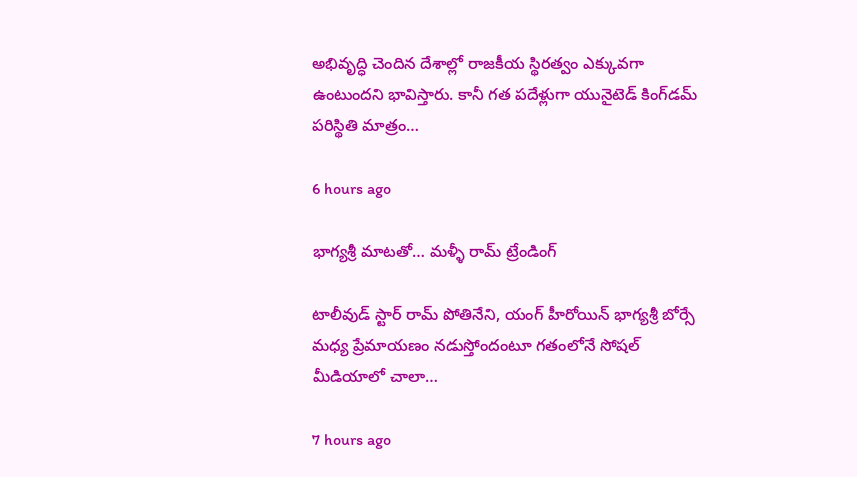అభివృద్ధి చెందిన దేశాల్లో రాజకీయ స్థిరత్వం ఎక్కువగా ఉంటుందని భావిస్తారు. కానీ గత పదేళ్లుగా యునైటెడ్ కింగ్‌డమ్ పరిస్థితి మాత్రం…

6 hours ago

భాగ్యశ్రీ మాటతో… మళ్ళీ రామ్ ట్రేండింగ్

టాలీవుడ్ స్టార్ రామ్ పోతినేని, యంగ్ హీరోయిన్ భాగ్యశ్రీ బోర్సే మధ్య ప్రేమాయణం నడుస్తోందంటూ గతంలోనే సోషల్ మీడియాలో చాలా…

7 hours ago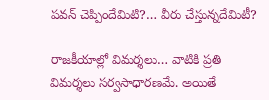పవన్ చెప్పిందేమిటి?… వీరు చేస్తున్నదేమిటీ?

రాజకీయాల్లో విమర్శలు… వాటికి ప్రతి విమర్శలు సర్వసాధారణమే. అయితే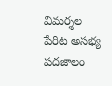విమర్శల పేరిట అసభ్య పదజాలం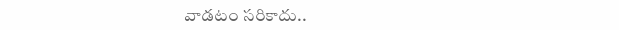వాడటం సరికాదు..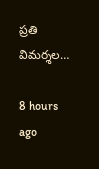ప్రతి విమర్శల…

8 hours ago